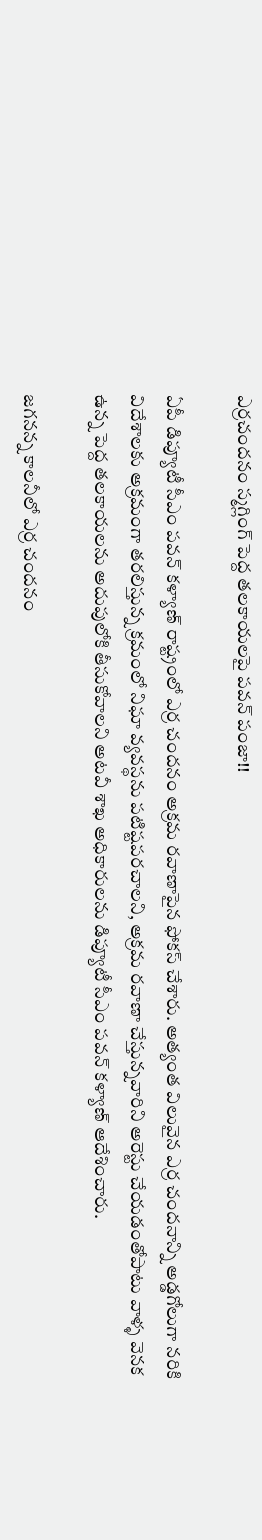ఎర్రచందనం స్మగ్లింగ్ పెద్ద తలకాయలపై పవన్ పంజా!!

ఏపీ డిప్యూటీ సీఎం పవన్ కళ్యాణ్ రాష్ట్రంలో ఎర్ర చందనం అక్రమ రవాణాపైన ఫోకస్ చేశారు. అత్యంత విలువైన ఎర్ర చందనాన్ని అడ్డగోలుగా నరికి విదేశాలకు అక్రమంగా తరలిస్తున్న క్రమంలో నిఘా వ్యవస్థను పటిష్టపరచాలని, అక్రమ రవాణా చేస్తున్నవారిని అరెస్టు చేయడంతోపాటు వాళ్ళ వెనక ఉన్న పెద్ద తలకాయలను అదుపులోకి తీసుకోవాలని అటవీ శాఖ అధికారులను డిప్యూటీ సీఎం పవన్ కళ్యాణ్ ఆదేశించారు.

జగనన్న కాలనీలో ఎర్ర చందనం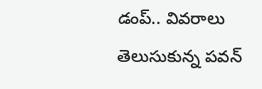డంప్.. వివరాలు తెలుసుకున్న పవన్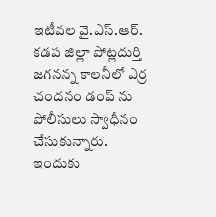ఇటీవల వై.ఎస్.ఆర్. కడప జిల్లా పోట్లదుర్తి జగనన్న కాలనీలో ఎర్ర చందనం డంప్ ను పోలీసులు స్వాధీనం చేసుకున్నారు. ఇందుకు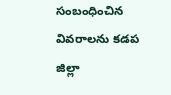సంబంధించిన వివరాలను కడప జిల్లా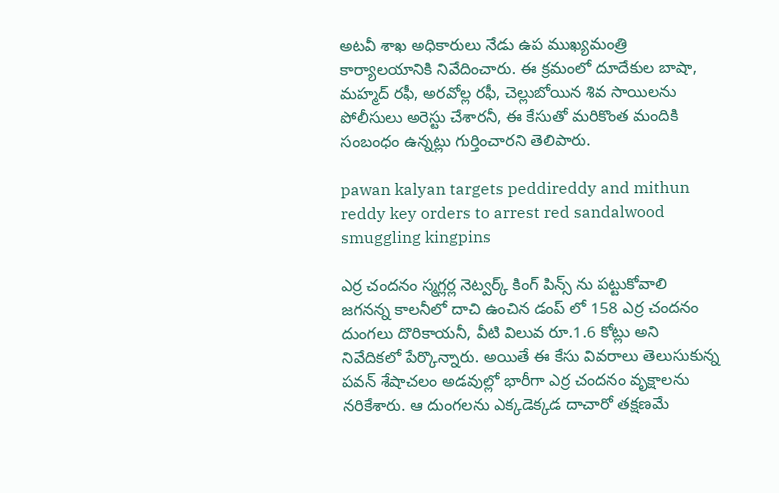అటవీ శాఖ అధికారులు నేడు ఉప ముఖ్యమంత్రి కార్యాలయానికి నివేదించారు. ఈ క్రమంలో దూదేకుల బాషా, మహ్మద్ రఫీ, అరవోల్ల రఫీ, చెల్లుబోయిన శివ సాయిలను పోలీసులు అరెస్టు చేశారనీ, ఈ కేసుతో మరికొంత మందికి సంబంధం ఉన్నట్లు గుర్తించారని తెలిపారు.

pawan kalyan targets peddireddy and mithun reddy key orders to arrest red sandalwood smuggling kingpins

ఎర్ర చందనం స్మగ్లర్ల నెట్వర్క్ కింగ్ పిన్స్ ను పట్టుకోవాలి
జగనన్న కాలనీలో దాచి ఉంచిన డంప్ లో 158 ఎర్ర చందనం దుంగలు దొరికాయనీ, వీటి విలువ రూ.1.6 కోట్లు అని నివేదికలో పేర్కొన్నారు. అయితే ఈ కేసు వివరాలు తెలుసుకున్న పవన్ శేషాచలం అడవుల్లో భారీగా ఎర్ర చందనం వృక్షాలను నరికేశారు. ఆ దుంగలను ఎక్కడెక్కడ దాచారో తక్షణమే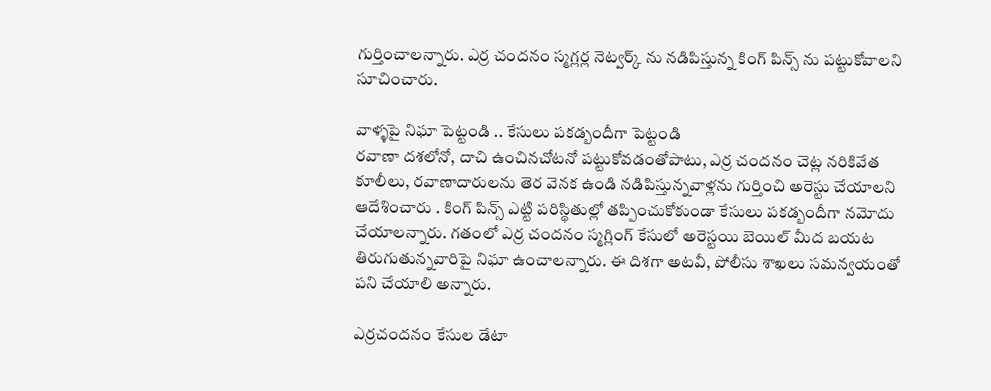గుర్తించాలన్నారు. ఎర్ర చందనం స్మగ్లర్ల నెట్వర్క్ ను నడిపిస్తున్న కింగ్ పిన్స్ ను పట్టుకోవాలని సూచించారు.

వాళ్ళపై నిఘా పెట్టండి .. కేసులు పకడ్బందీగా పెట్టండి
రవాణా దశలోనో, దాచి ఉంచినచోటనో పట్టుకోవడంతోపాటు, ఎర్ర చందనం చెట్ల నరికివేత కూలీలు, రవాణాదారులను తెర వెనక ఉండి నడిపిస్తున్నవాళ్లను గుర్తించి అరెస్టు చేయాలని ఆదేశించారు . కింగ్ పిన్స్ ఎట్టి పరిస్థితుల్లో తప్పించుకోకుండా కేసులు పకడ్బందీగా నమోదు చేయాలన్నారు. గతంలో ఎర్ర చందనం స్మగ్లింగ్ కేసులో అరెస్టయి బెయిల్ మీద బయట తిరుగుతున్నవారిపై నిఘా ఉంచాలన్నారు. ఈ దిశగా అటవీ, పోలీసు శాఖలు సమన్వయంతో పని చేయాలి అన్నారు.

ఎర్రచందనం కేసుల డేటా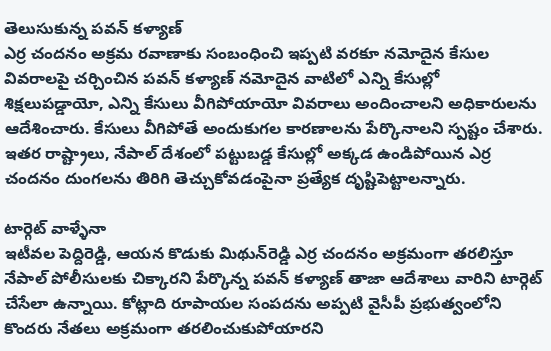తెలుసుకున్న పవన్ కళ్యాణ్
ఎర్ర చందనం అక్రమ రవాణాకు సంబంధించి ఇప్పటి వరకూ నమోదైన కేసుల వివరాలపై చర్చించిన పవన్ కళ్యాణ్ నమోదైన వాటిలో ఎన్ని కేసుల్లో శిక్షలుపడ్డాయో, ఎన్ని కేసులు వీగిపోయాయో వివరాలు అందించాలని అధికారులను ఆదేశించారు. కేసులు వీగిపోతే అందుకుగల కారణాలను పేర్కొనాలని స్పష్టం చేశారు. ఇతర రాష్ట్రాలు, నేపాల్ దేశంలో పట్టుబడ్డ కేసుల్లో అక్కడ ఉండిపోయిన ఎర్ర చందనం దుంగలను తిరిగి తెచ్చుకోవడంపైనా ప్రత్యేక దృష్టిపెట్టాలన్నారు.

టార్గెట్ వాళ్ళేనా
ఇటీవల పెద్దిరెడ్డి, ఆయన కొడుకు మిథున్‌రెడ్డి ఎర్ర చందనం అక్రమంగా తరలిస్తూ నేపాల్‌ పోలీసులకు చిక్కారని పేర్కొన్న పవన్ కళ్యాణ్ తాజా ఆదేశాలు వారిని టార్గెట్ చేసేలా ఉన్నాయి. కోట్లాది రూపాయల సంపదను అప్పటి వైసీపీ ప్రభుత్వంలోని కొందరు నేతలు అక్రమంగా తరలించుకుపోయారని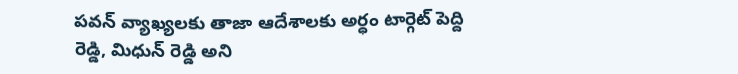పవన్ వ్యాఖ్యలకు తాజా ఆదేశాలకు అర్ధం టార్గెట్ పెద్ది రెడ్డి, మిధున్ రెడ్డి అని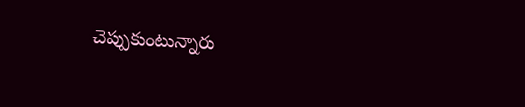చెప్పుకుంటున్నారు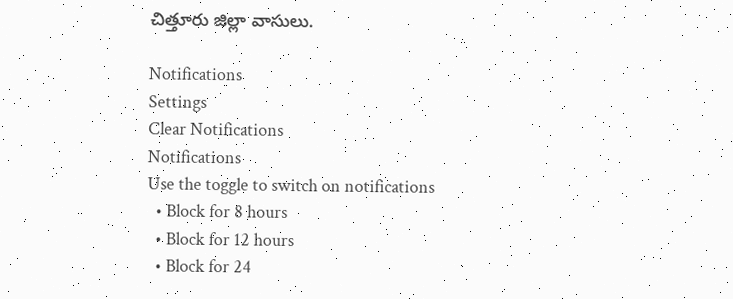చిత్తూరు జిల్లా వాసులు.

Notifications
Settings
Clear Notifications
Notifications
Use the toggle to switch on notifications
  • Block for 8 hours
  • Block for 12 hours
  • Block for 24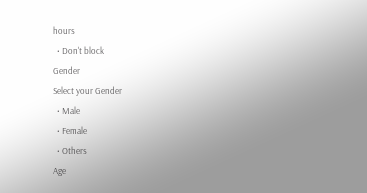hours
  • Don't block
Gender
Select your Gender
  • Male
  • Female
  • Others
Age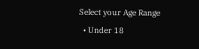Select your Age Range
  • Under 18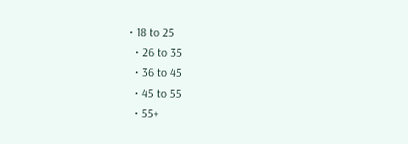• 18 to 25
  • 26 to 35
  • 36 to 45
  • 45 to 55
  • 55+